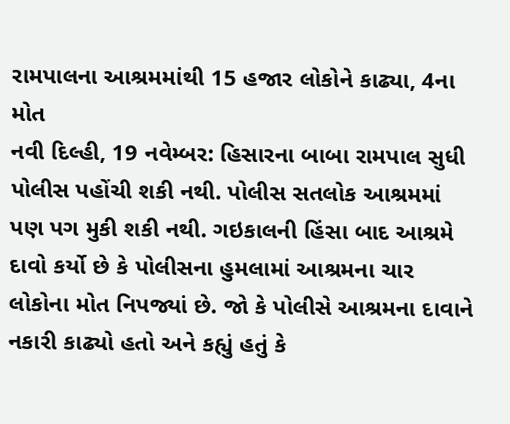રામપાલના આશ્રમમાંથી 15 હજાર લોકોને કાઢ્યા, 4ના મોત
નવી દિલ્હી, 19 નવેમ્બર: હિસારના બાબા રામપાલ સુધી પોલીસ પહોંચી શકી નથી. પોલીસ સતલોક આશ્રમમાં પણ પગ મુકી શકી નથી. ગઇકાલની હિંસા બાદ આશ્રમે દાવો કર્યો છે કે પોલીસના હુમલામાં આશ્રમના ચાર લોકોના મોત નિપજ્યાં છે. જો કે પોલીસે આશ્રમના દાવાને નકારી કાઢ્યો હતો અને કહ્યું હતું કે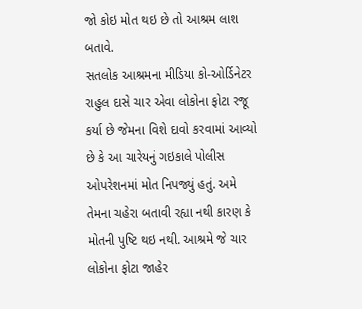જો કોઇ મોત થઇ છે તો આશ્રમ લાશ બતાવે.
સતલોક આશ્રમના મીડિયા કો-ઓર્ડિનેટર રાહુલ દાસે ચાર એવા લોકોના ફોટા રજૂ કર્યા છે જેમના વિશે દાવો કરવામાં આવ્યો છે કે આ ચારેયનું ગઇકાલે પોલીસ ઓપરેશનમાં મોત નિપજ્યું હતું. અમે તેમના ચહેરા બતાવી રહ્યા નથી કારણ કે મોતની પુષ્ટિ થઇ નથી. આશ્રમે જે ચાર લોકોના ફોટા જાહેર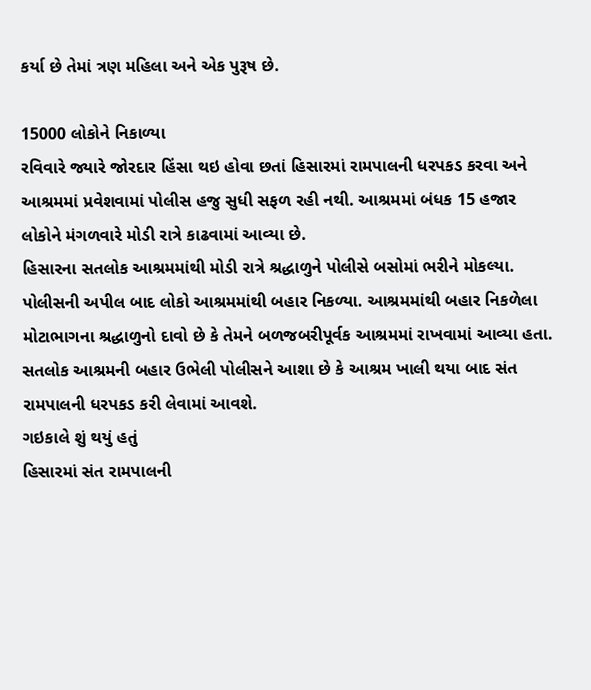કર્યા છે તેમાં ત્રણ મહિલા અને એક પુરૂષ છે.

15000 લોકોને નિકાળ્યા
રવિવારે જ્યારે જોરદાર હિંસા થઇ હોવા છતાં હિસારમાં રામપાલની ધરપકડ કરવા અને આશ્રમમાં પ્રવેશવામાં પોલીસ હજુ સુધી સફળ રહી નથી. આશ્રમમાં બંધક 15 હજાર લોકોને મંગળવારે મોડી રાત્રે કાઢવામાં આવ્યા છે.
હિસારના સતલોક આશ્રમમાંથી મોડી રાત્રે શ્રદ્ધાળુને પોલીસે બસોમાં ભરીને મોકલ્યા. પોલીસની અપીલ બાદ લોકો આશ્રમમાંથી બહાર નિકળ્યા. આશ્રમમાંથી બહાર નિકળેલા મોટાભાગના શ્રદ્ધાળુનો દાવો છે કે તેમને બળજબરીપૂર્વક આશ્રમમાં રાખવામાં આવ્યા હતા. સતલોક આશ્રમની બહાર ઉભેલી પોલીસને આશા છે કે આશ્રમ ખાલી થયા બાદ સંત રામપાલની ધરપકડ કરી લેવામાં આવશે.
ગઇકાલે શું થયું હતું
હિસારમાં સંત રામપાલની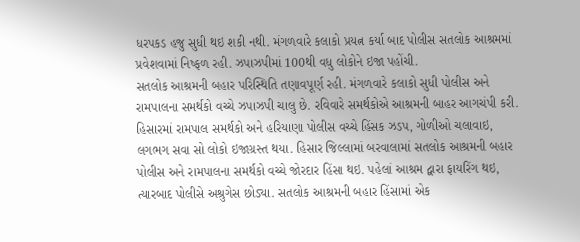ધરપકડ હજુ સુધી થઇ શકી નથી. મંગળવારે કલાકો પ્રયત્ન કર્યા બાદ પોલીસ સતલોક આશ્રમમાં પ્રવેશવામાં નિષ્ફળ રહી. ઝપાઝપીમાં 100થી વધુ લોકોને ઇજા પહોંચી.
સતલોક આશ્રમની બહાર પરિસ્થિતિ તણાવપૂર્ણ રહી. મંગળવારે કલાકો સુધી પોલીસ અને રામપાલના સમર્થકો વચ્ચે ઝપાઝપી ચાલુ છે. રવિવારે સમર્થકોએ આશ્રમની બાહર આગચંપી કરી.
હિસારમાં રામપાલ સમર્થકો અને હરિયાણા પોલીસ વચ્ચે હિંસક ઝડપ, ગોળીઓ ચલાવાઇ, લગભગ સવા સો લોકો ઇજાગ્રસ્ત થયા. હિસાર જિલ્લામાં બરવાલામાં સતલોક આશ્રમની બહાર પોલીસ અને રામપાલના સમર્થકો વચ્ચે જોરદાર હિંસા થઇ. પહેલાં આશ્રમ દ્વારા ફાયરિંગ થઇ, ત્યારબાદ પોલીસે અશ્રુગેસ છોડ્યા. સતલોક આશ્રમની બહાર હિંસામાં એક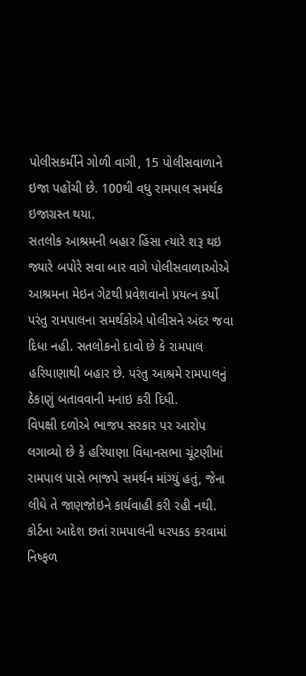પોલીસકર્મીને ગોળી વાગી, 15 પોલીસવાળાને ઇજા પહોંચી છે. 100થી વધુ રામપાલ સમર્થક ઇજાગ્રસ્ત થયા.
સતલોક આશ્રમની બહાર હિંસા ત્યારે શરૂ થઇ જ્યારે બપોરે સવા બાર વાગે પોલીસવાળાઓએ આશ્રમના મેઇન ગેટથી પ્રવેશવાનો પ્રયત્ન કર્યો પરંતુ રામપાલના સમર્થકોએ પોલીસને અંદર જવા દિધા નહી. સતલોકનો દાવો છે કે રામપાલ હરિયાણાથી બહાર છે. પરંતુ આશ્રમે રામપાલનું ઠેકાણું બતાવવાની મનાઇ કરી દિધી.
વિપક્ષી દળોએ ભાજપ સરકાર પર આરોપ લગાવ્યો છે કે હરિયાણા વિધાનસભા ચૂંટણીમાં રામપાલ પાસે ભાજપે સમર્થન માંગ્યું હતું, જેના લીધે તે જાણજોઇને કાર્યવાહી કરી રહી નથી.
કોર્ટના આદેશ છતાં રામપાલની ધરપકડ કરવામાં નિષ્ફળ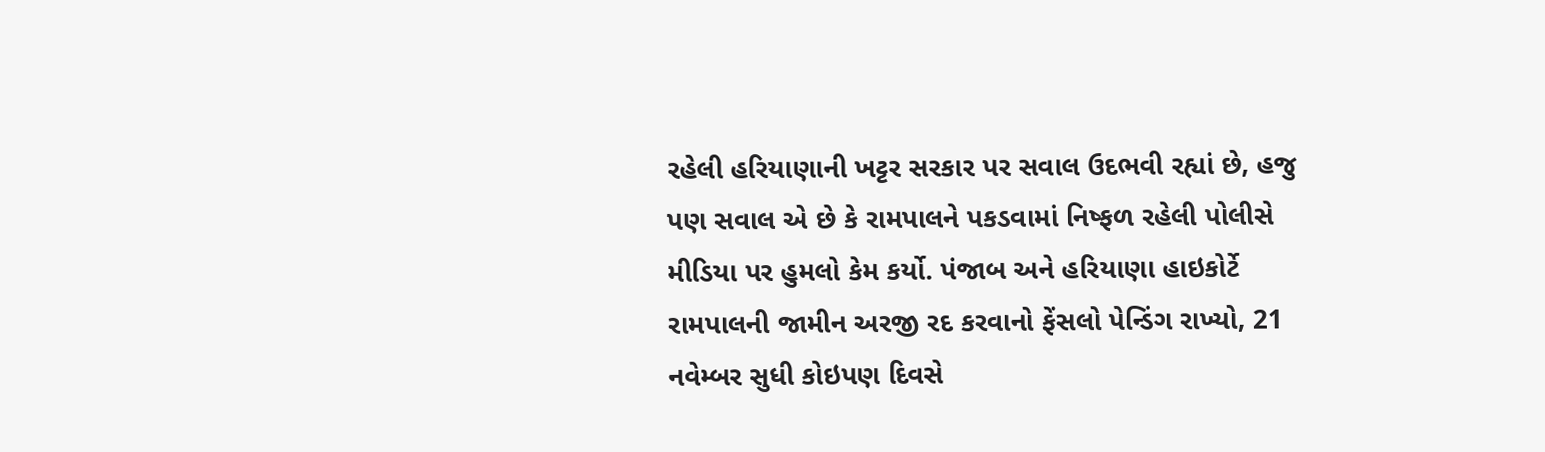રહેલી હરિયાણાની ખટ્ટર સરકાર પર સવાલ ઉદભવી રહ્યાં છે, હજુ પણ સવાલ એ છે કે રામપાલને પકડવામાં નિષ્ફળ રહેલી પોલીસે મીડિયા પર હુમલો કેમ કર્યો. પંજાબ અને હરિયાણા હાઇકોર્ટે રામપાલની જામીન અરજી રદ કરવાનો ફેંસલો પેન્ડિંગ રાખ્યો, 21 નવેમ્બર સુધી કોઇપણ દિવસે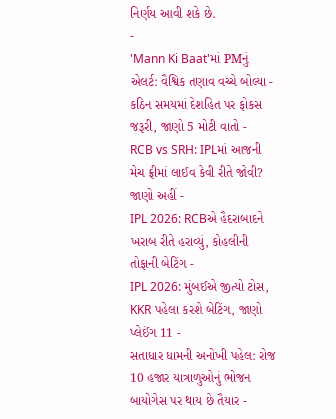નિર્ણય આવી શકે છે.
-
'Mann Ki Baat'માં PMનું એલર્ટ: વૈશ્વિક તણાવ વચ્ચે બોલ્યા - કઠિન સમયમાં દેશહિત પર ફોકસ જરૂરી, જાણો 5 મોટી વાતો -
RCB vs SRH: IPLમાં આજની મેચ ફ્રીમાં લાઈવ કેવી રીતે જોવી? જાણો અહીં -
IPL 2026: RCBએ હૈદરાબાદને ખરાબ રીતે હરાવ્યું, કોહલીની તોફાની બેટિંગ -
IPL 2026: મુંબઈએ જીત્યો ટોસ, KKR પહેલા કરશે બેટિંગ, જાણો પ્લેઈંગ 11 -
સતાધાર ધામની અનોખી પહેલ: રોજ 10 હજાર યાત્રાળુઓનું ભોજન બાયોગેસ પર થાય છે તૈયાર -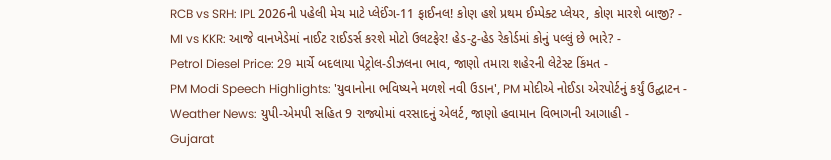RCB vs SRH: IPL 2026ની પહેલી મેચ માટે પ્લેઈંગ-11 ફાઈનલ! કોણ હશે પ્રથમ ઈમ્પેક્ટ પ્લેયર, કોણ મારશે બાજી? -
MI vs KKR: આજે વાનખેડેમાં નાઈટ રાઈડર્સ કરશે મોટો ઉલટફેર! હેડ-ટુ-હેડ રેકોર્ડમાં કોનું પલ્લું છે ભારે? -
Petrol Diesel Price: 29 માર્ચે બદલાયા પેટ્રોલ-ડીઝલના ભાવ, જાણો તમારા શહેરની લેટેસ્ટ કિંમત -
PM Modi Speech Highlights: 'યુવાનોના ભવિષ્યને મળશે નવી ઉડાન', PM મોદીએ નોઈડા એરપોર્ટનું કર્યું ઉદ્ઘાટન -
Weather News: યુપી-એમપી સહિત 9 રાજ્યોમાં વરસાદનું એલર્ટ, જાણો હવામાન વિભાગની આગાહી -
Gujarat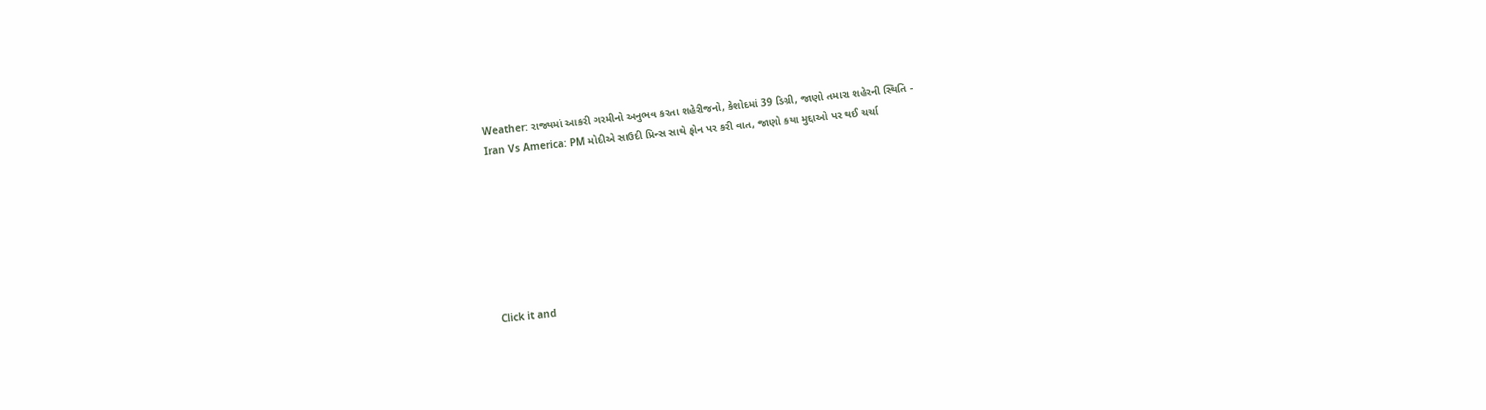Weather: રાજ્યમાં આકરી ગરમીનો અનુભવ કરતા શહેરીજનો, કેશોદમાં 39 ડિગ્રી, જાણો તમારા શહેરની સ્થિતિ -
Iran Vs America: PM મોદીએ સાઉદી પ્રિન્સ સાથે ફોન પર કરી વાત, જાણો કયા મુદ્દાઓ પર થઈ ચર્ચા







Click it and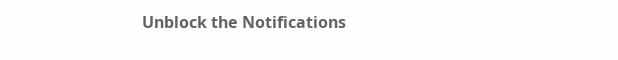Unblock the Notifications